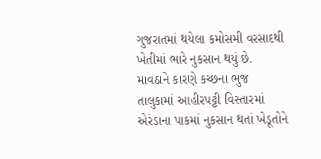ગુજરાતમાં થયેલા કમોસમી વરસાદથી ખેતીમાં ભારે નુકસાન થયું છે. માવઠાને કારણે કચ્છના ભુજ તાલુકામાં આહીરપટ્ટી વિસ્તારમાં એરંડાના પાકમાં નુકસાન થતાં ખેડૂતોને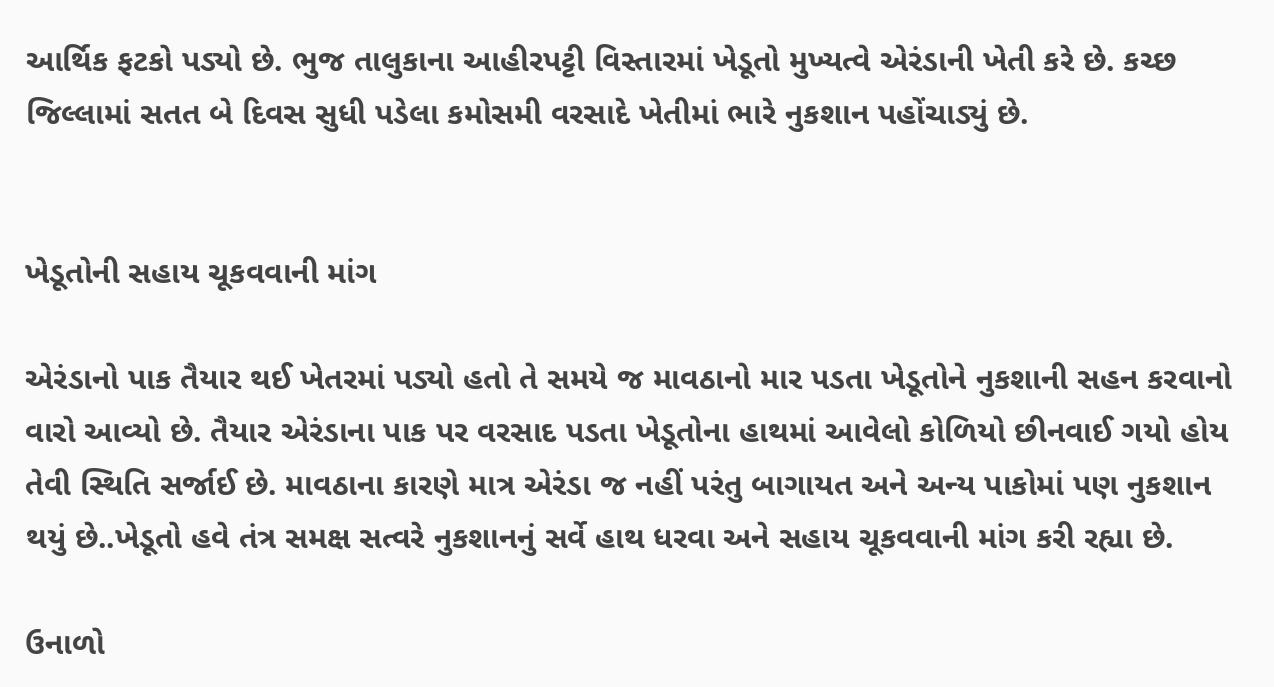આર્થિક ફટકો પડ્યો છે. ભુજ તાલુકાના આહીરપટ્ટી વિસ્તારમાં ખેડૂતો મુખ્યત્વે એરંડાની ખેતી કરે છે. કચ્છ જિલ્લામાં સતત બે દિવસ સુધી પડેલા કમોસમી વરસાદે ખેતીમાં ભારે નુકશાન પહોંચાડ્યું છે.


ખેડૂતોની સહાય ચૂકવવાની માંગ

એરંડાનો પાક તૈયાર થઈ ખેતરમાં પડ્યો હતો તે સમયે જ માવઠાનો માર પડતા ખેડૂતોને નુકશાની સહન કરવાનો વારો આવ્યો છે. તૈયાર એરંડાના પાક પર વરસાદ પડતા ખેડૂતોના હાથમાં આવેલો કોળિયો છીનવાઈ ગયો હોય તેવી સ્થિતિ સર્જાઈ છે. માવઠાના કારણે માત્ર એરંડા જ નહીં પરંતુ બાગાયત અને અન્ય પાકોમાં પણ નુકશાન થયું છે..ખેડૂતો હવે તંત્ર સમક્ષ સત્વરે નુકશાનનું સર્વે હાથ ધરવા અને સહાય ચૂકવવાની માંગ કરી રહ્યા છે.

ઉનાળો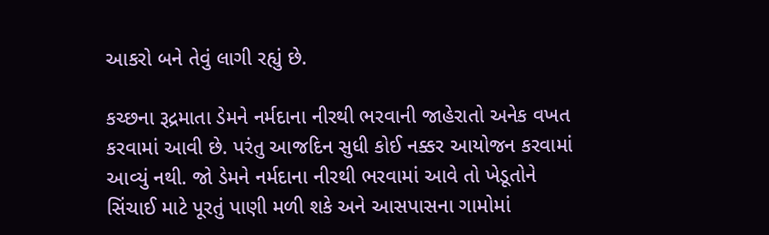આકરો બને તેવું લાગી રહ્યું છે.

કચ્છના રૂદ્રમાતા ડેમને નર્મદાના નીરથી ભરવાની જાહેરાતો અનેક વખત કરવામાં આવી છે. પરંતુ આજદિન સુધી કોઈ નક્કર આયોજન કરવામાં આવ્યું નથી. જો ડેમને નર્મદાના નીરથી ભરવામાં આવે તો ખેડૂતોને સિંચાઈ માટે પૂરતું પાણી મળી શકે અને આસપાસના ગામોમાં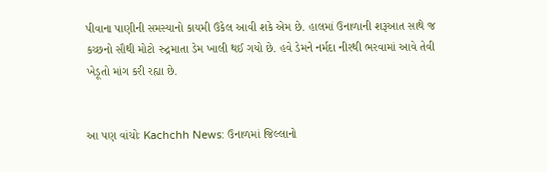પીવાના પાણીની સમસ્યાનો કાયમી ઉકેલ આવી શકે એમ છે. હાલમાં ઉનાળાની શરૂઆત સાથે જ કચ્છનો સૌથી મોટો રુદ્રમાતા ડેમ ખાલી થઈ ગયો છે. હવે ડેમને નર્મદા નીરથી ભરવામાં આવે તેવી ખેડૂતો માંગ કરી રહ્યા છે.


આ પણ વાંચોઃ Kachchh News: ઉનાળમાં જિલ્લાનો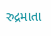રુદ્રમાતા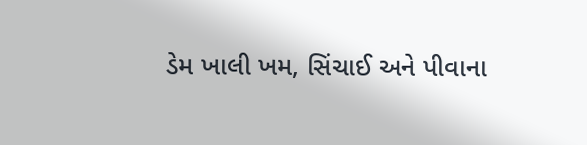ડેમ ખાલી ખમ, સિંચાઈ અને પીવાના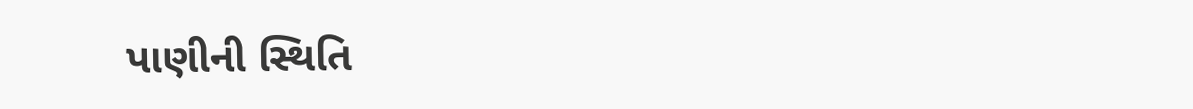પાણીની સ્થિતિ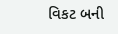વિકટ બની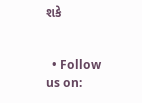શકે


  • Follow us on: